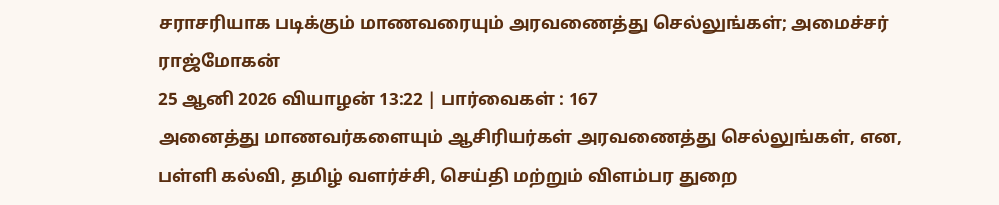சராசரியாக படிக்கும் மாணவரையும் அரவணைத்து செல்லுங்கள்; அமைச்சர் ராஜ்மோகன்
25 ஆனி 2026 வியாழன் 13:22 | பார்வைகள் : 167
அனைத்து மாணவர்களையும் ஆசிரியர்கள் அரவணைத்து செல்லுங்கள், என, பள்ளி கல்வி, தமிழ் வளர்ச்சி, செய்தி மற்றும் விளம்பர துறை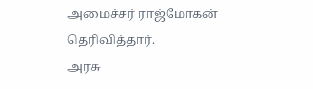அமைச்சர் ராஜ்மோகன் தெரிவித்தார்.
அரசு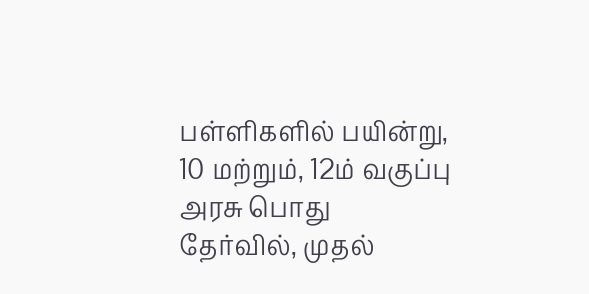பள்ளிகளில் பயின்று, 10 மற்றும், 12ம் வகுப்பு அரசு பொது தேர்வில், முதல்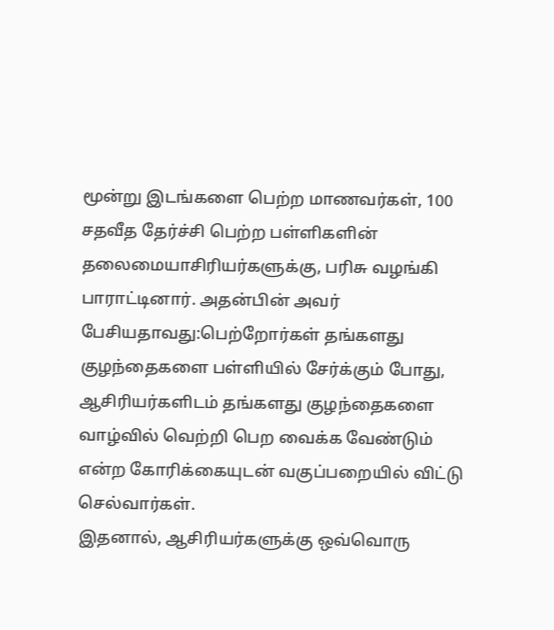மூன்று இடங்களை பெற்ற மாணவர்கள், 100 சதவீத தேர்ச்சி பெற்ற பள்ளிகளின் தலைமையாசிரியர்களுக்கு, பரிசு வழங்கி பாராட்டினார். அதன்பின் அவர் பேசியதாவது:பெற்றோர்கள் தங்களது குழந்தைகளை பள்ளியில் சேர்க்கும் போது, ஆசிரியர்களிடம் தங்களது குழந்தைகளை வாழ்வில் வெற்றி பெற வைக்க வேண்டும் என்ற கோரிக்கையுடன் வகுப்பறையில் விட்டு செல்வார்கள்.
இதனால், ஆசிரியர்களுக்கு ஒவ்வொரு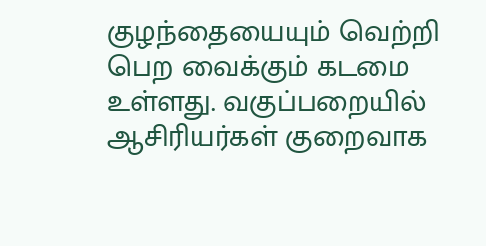குழந்தையையும் வெற்றி பெற வைக்கும் கடமை உள்ளது. வகுப்பறையில் ஆசிரியர்கள் குறைவாக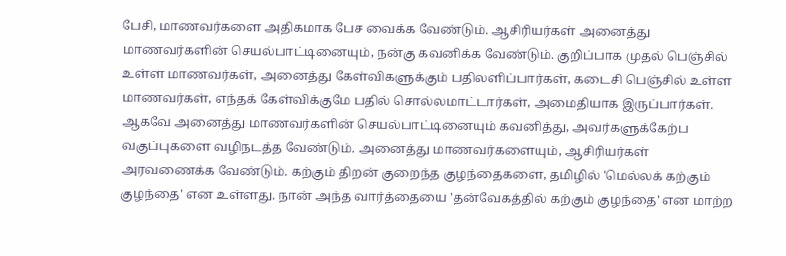பேசி, மாணவர்களை அதிகமாக பேச வைக்க வேண்டும். ஆசிரியர்கள் அனைத்து மாணவர்களின் செயல்பாட்டினையும், நன்கு கவனிக்க வேண்டும். குறிப்பாக முதல் பெஞ்சில் உள்ள மாணவர்கள், அனைத்து கேள்விகளுக்கும் பதிலளிப்பார்கள், கடைசி பெஞ்சில் உள்ள மாணவர்கள், எந்தக் கேள்விக்குமே பதில் சொல்லமாட்டார்கள், அமைதியாக இருப்பார்கள்.
ஆகவே அனைத்து மாணவர்களின் செயல்பாட்டினையும் கவனித்து, அவர்களுக்கேற்ப வகுப்புகளை வழிநடத்த வேண்டும். அனைத்து மாணவர்களையும், ஆசிரியர்கள் அரவணைக்க வேண்டும். கற்கும் திறன் குறைந்த குழந்தைகளை, தமிழில் 'மெல்லக் கற்கும் குழந்தை' என உள்ளது. நான் அந்த வார்த்தையை 'தன்வேகத்தில் கற்கும் குழந்தை' என மாற்ற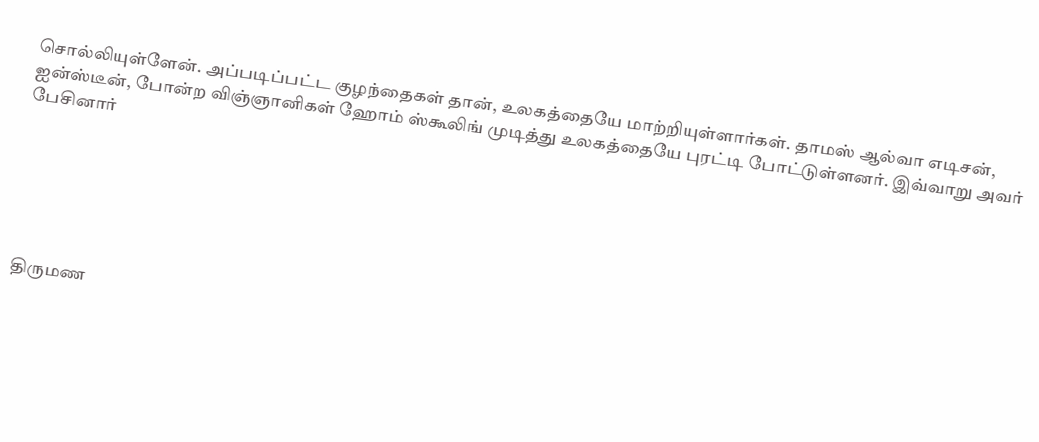சொல்லியுள்ளேன். அப்படிப்பட்ட குழந்தைகள் தான், உலகத்தையே மாற்றியுள்ளார்கள். தாமஸ் ஆல்வா எடிசன், ஐன்ஸ்டீன், போன்ற விஞ்ஞானிகள் ஹோம் ஸ்கூலிங் முடித்து உலகத்தையே புரட்டி போட்டுள்ளனர். இவ்வாறு அவர் பேசினார்






திருமண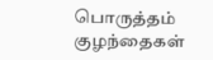பொருத்தம்
குழந்தைகள்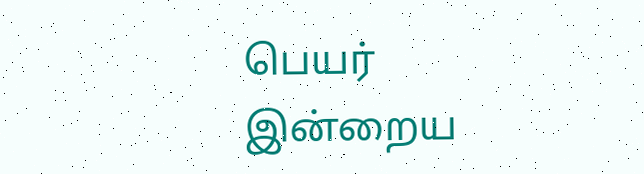பெயர்
இன்றைய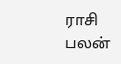ராசி பலன்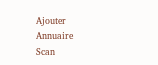Ajouter
Annuaire
Scan